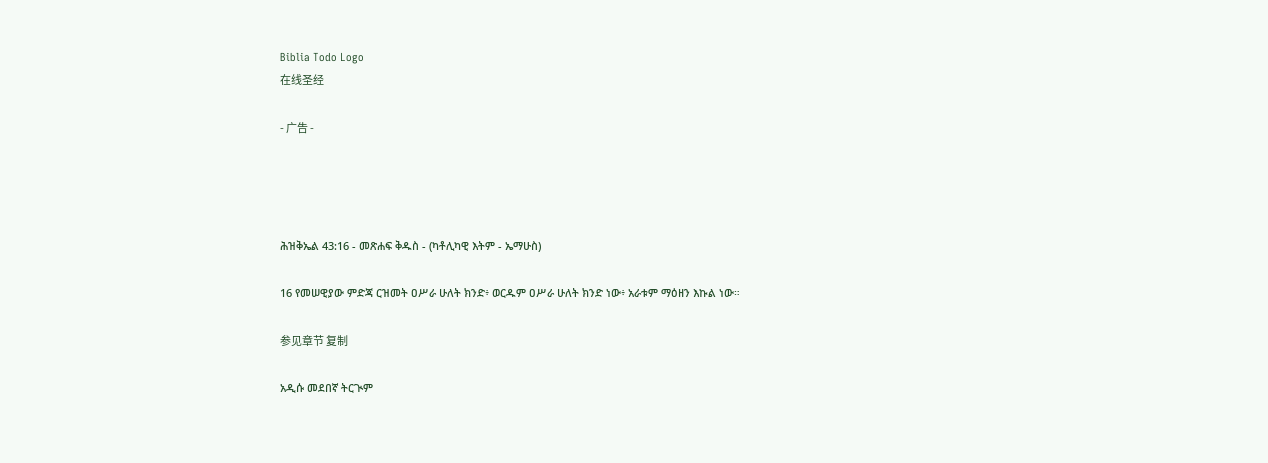Biblia Todo Logo
在线圣经

- 广告 -




ሕዝቅኤል 43:16 - መጽሐፍ ቅዱስ - (ካቶሊካዊ እትም - ኤማሁስ)

16 የመሠዊያው ምድጃ ርዝመት ዐሥራ ሁለት ክንድ፥ ወርዱም ዐሥራ ሁለት ክንድ ነው፥ አራቱም ማዕዘን እኩል ነው።

参见章节 复制

አዲሱ መደበኛ ትርጒም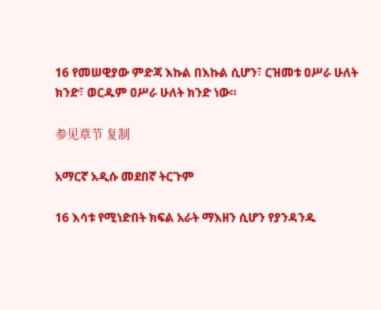16 የመሠዊያው ምድጃ እኩል በእኩል ሲሆን፣ ርዝመቱ ዐሥራ ሁለት ክንድ፣ ወርዱም ዐሥራ ሁለት ክንድ ነው።

参见章节 复制

አማርኛ አዲሱ መደበኛ ትርጉም

16 እሳቱ የሚነድበት ክፍል አራት ማእዘን ሲሆን የያንዳንዱ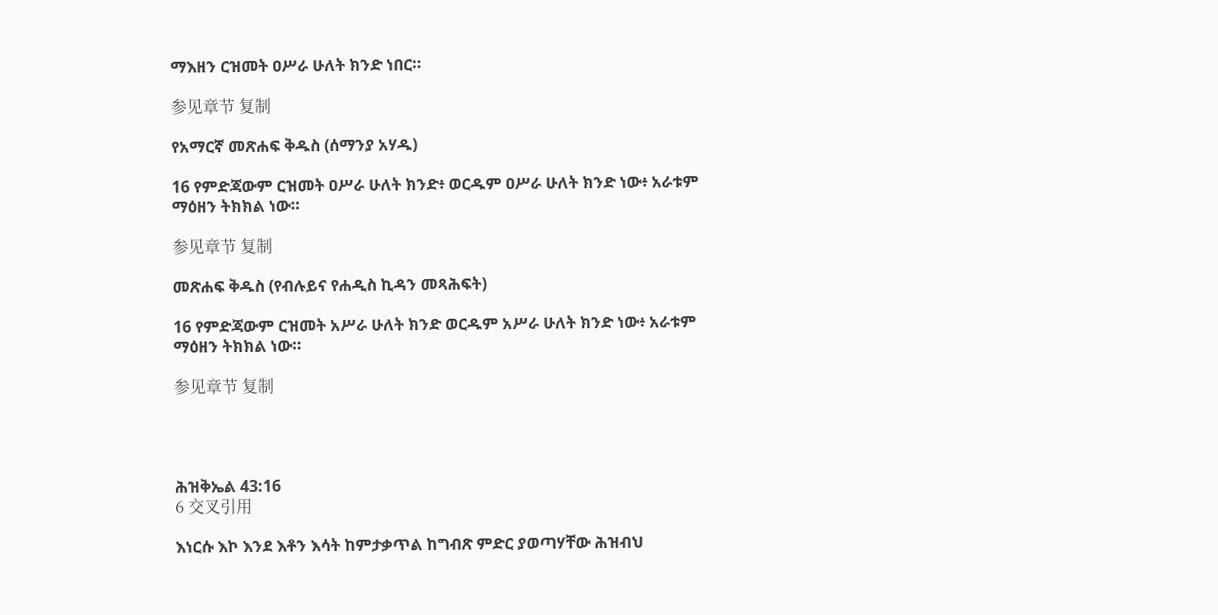ማእዘን ርዝመት ዐሥራ ሁለት ክንድ ነበር።

参见章节 复制

የአማርኛ መጽሐፍ ቅዱስ (ሰማንያ አሃዱ)

16 የምድጃውም ርዝመት ዐሥራ ሁለት ክንድ፥ ወርዱም ዐሥራ ሁለት ክንድ ነው፥ አራቱም ማዕዘን ትክክል ነው።

参见章节 复制

መጽሐፍ ቅዱስ (የብሉይና የሐዲስ ኪዳን መጻሕፍት)

16 የምድጃውም ርዝመት አሥራ ሁለት ክንድ ወርዱም አሥራ ሁለት ክንድ ነው፥ አራቱም ማዕዘን ትክክል ነው።

参见章节 复制




ሕዝቅኤል 43:16
6 交叉引用

እነርሱ እኮ እንደ እቶን እሳት ከምታቃጥል ከግብጽ ምድር ያወጣሃቸው ሕዝብህ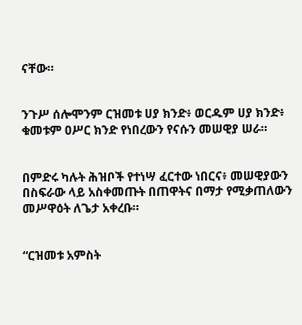ናቸው።


ንጉሥ ሰሎሞንም ርዝመቱ ሀያ ክንድ፥ ወርዱም ሀያ ክንድ፥ ቁመቱም ዐሥር ክንድ የነበረውን የናሱን መሠዊያ ሠራ።


በምድሩ ካሉት ሕዝቦች የተነሣ ፈርተው ነበርና፥ መሠዊያውን በስፍራው ላይ አስቀመጡት በጠዋትና በማታ የሚቃጠለውን መሥዋዕት ለጌታ አቀረቡ።


“ርዝመቱ አምስት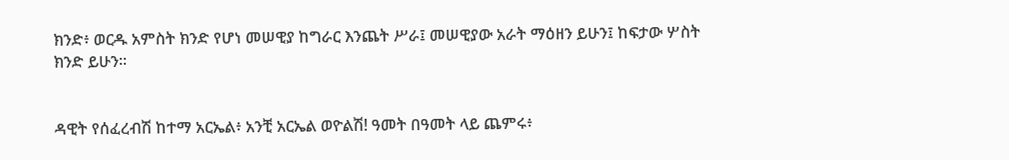ክንድ፥ ወርዱ አምስት ክንድ የሆነ መሠዊያ ከግራር እንጨት ሥራ፤ መሠዊያው አራት ማዕዘን ይሁን፤ ከፍታው ሦስት ክንድ ይሁን።


ዳዊት የሰፈረብሽ ከተማ አርኤል፥ አንቺ አርኤል ወዮልሽ! ዓመት በዓመት ላይ ጨምሩ፥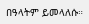በዓላትም ይመላለሱ።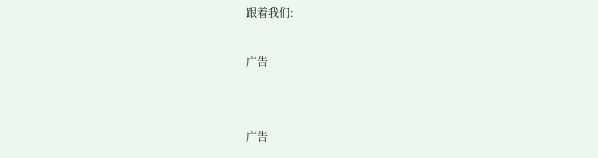跟着我们:

广告


广告